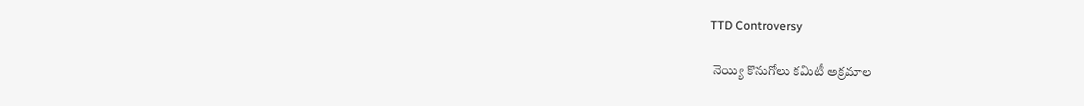TTD Controversy

 నెయ్యి కొనుగోలు కమిటీ అక్రమాల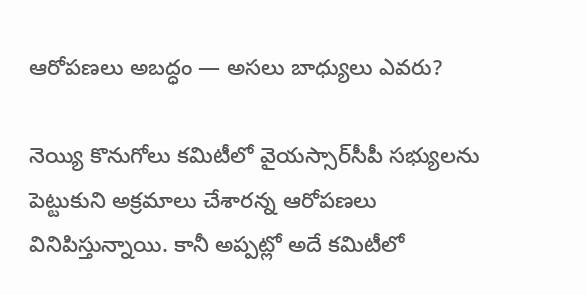ఆరోపణలు అబద్ధం — అసలు బాధ్యులు ఎవరు?

నెయ్యి కొనుగోలు కమిటీలో వైయస్సార్‌సీపీ సభ్యులను పెట్టుకుని అక్రమాలు చేశారన్న ఆరోపణలు వినిపిస్తున్నాయి. కానీ అప్పట్లో అదే కమిటీలో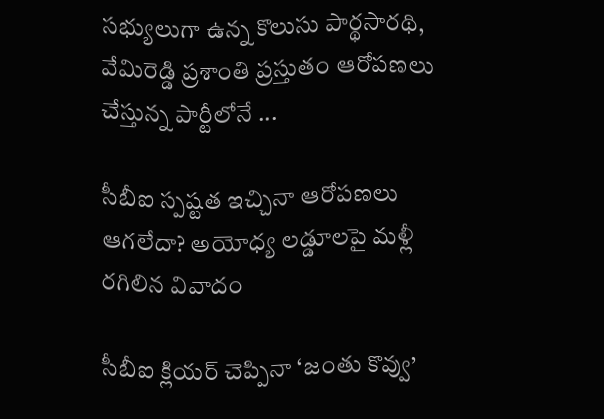సభ్యులుగా ఉన్న కొలుసు పార్థసారథి, వేమిరెడ్డి ప్రశాంతి ప్రస్తుతం ఆరోపణలు చేస్తున్న పార్టీలోనే ...

సీబీఐ స్పష్టత ఇచ్చినా ఆరోపణలు ఆగలేదా? అయోధ్య లడ్డూలపై మళ్లీ రగిలిన వివాదం

సీబీఐ క్లియర్ చెప్పినా ‘జంతు కొవ్వు’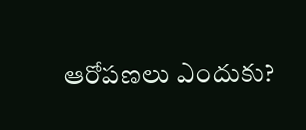ఆరోపణలు ఎందుకు?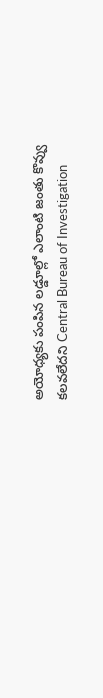అయోధ్యకు పంపిన లడ్డూల్లో ఎలాంటి జంతు కొవ్వు కలవలేదని Central Bureau of Investigation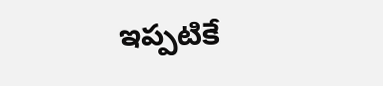ఇప్పటికే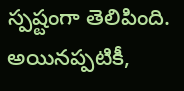స్పష్టంగా తెలిపింది. అయినప్పటికీ,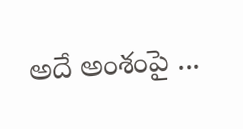అదే అంశంపై ...